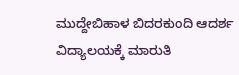ಮುದ್ದೇಬಿಹಾಳ ಬಿದರಕುಂದಿ ಆದರ್ಶ ವಿದ್ಯಾಲಯಕ್ಕೆ ಮಾರುತಿ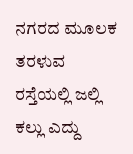ನಗರದ ಮೂಲಕ ತರಳುವ ರಸ್ತೆಯಲ್ಲಿ ಜಲ್ಲಿ ಕಲ್ಲು ಎದ್ದು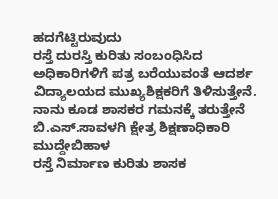ಹದಗೆಟ್ಟಿರುವುದು
ರಸ್ತೆ ದುರಸ್ತಿ ಕುರಿತು ಸಂಬಂಧಿಸಿದ ಅಧಿಕಾರಿಗಳಿಗೆ ಪತ್ರ ಬರೆಯುವಂತೆ ಆದರ್ಶ ವಿದ್ಯಾಲಯದ ಮುಖ್ಯಶಿಕ್ಷಕರಿಗೆ ತಿಳಿಸುತ್ತೇನೆ. ನಾನು ಕೂಡ ಶಾಸಕರ ಗಮನಕ್ಕೆ ತರುತ್ತೇನೆ
ಬಿ.ಎಸ್.ಸಾವಳಗಿ ಕ್ಷೇತ್ರ ಶಿಕ್ಷಣಾಧಿಕಾರಿ ಮುದ್ದೇಬಿಹಾಳ
ರಸ್ತೆ ನಿರ್ಮಾಣ ಕುರಿತು ಶಾಸಕ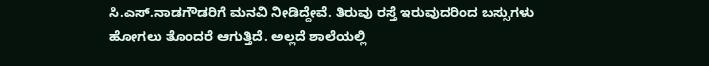ಸಿ.ಎಸ್.ನಾಡಗೌಡರಿಗೆ ಮನವಿ ನೀಡಿದ್ದೇವೆ. ತಿರುವು ರಸ್ತೆ ಇರುವುದರಿಂದ ಬಸ್ಸುಗಳು ಹೋಗಲು ತೊಂದರೆ ಆಗುತ್ತಿದೆ. ಅಲ್ಲದೆ ಶಾಲೆಯಲ್ಲಿ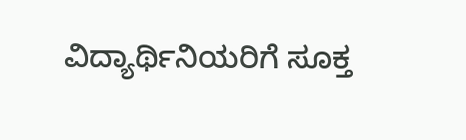ವಿದ್ಯಾರ್ಥಿನಿಯರಿಗೆ ಸೂಕ್ತ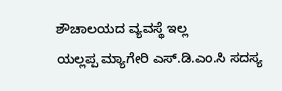ಶೌಚಾಲಯದ ವ್ಯವಸ್ಥೆ ಇಲ್ಲ
ಯಲ್ಲಪ್ಪ ಮ್ಯಾಗೇರಿ ಎಸ್.ಡಿ.ಎಂ.ಸಿ ಸದಸ್ಯ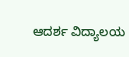ಆದರ್ಶ ವಿದ್ಯಾಲಯ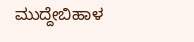ಮುದ್ದೇಬಿಹಾಳ